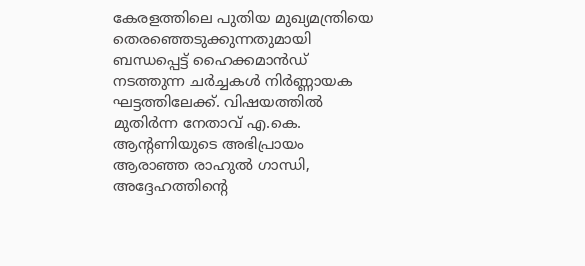കേരളത്തിലെ പുതിയ മുഖ്യമന്ത്രിയെ തെരഞ്ഞെടുക്കുന്നതുമായി ബന്ധപ്പെട്ട് ഹൈക്കമാൻഡ് നടത്തുന്ന ചർച്ചകൾ നിർണ്ണായക ഘട്ടത്തിലേക്ക്. വിഷയത്തിൽ മുതിർന്ന നേതാവ് എ.കെ.
ആന്റണിയുടെ അഭിപ്രായം ആരാഞ്ഞ രാഹുൽ ഗാന്ധി, അദ്ദേഹത്തിന്റെ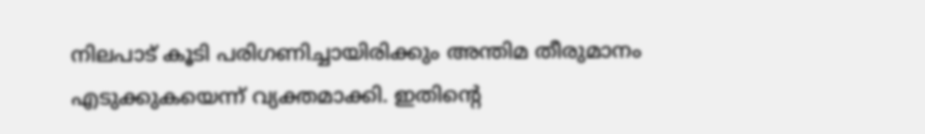നിലപാട് കൂടി പരിഗണിച്ചായിരിക്കും അന്തിമ തീരുമാനം എടുക്കുകയെന്ന് വ്യക്തമാക്കി. ഇതിന്റെ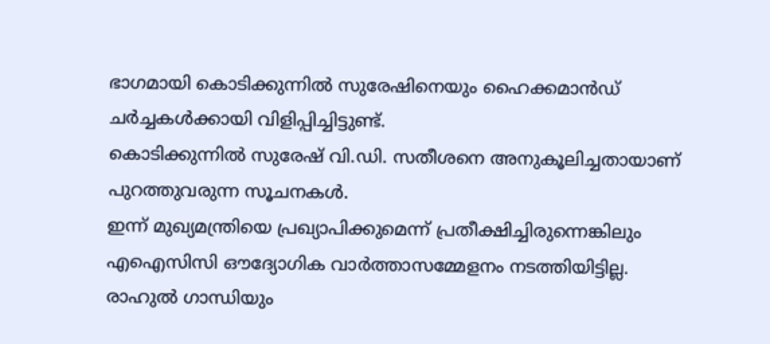ഭാഗമായി കൊടിക്കുന്നിൽ സുരേഷിനെയും ഹൈക്കമാൻഡ് ചർച്ചകൾക്കായി വിളിപ്പിച്ചിട്ടുണ്ട്.
കൊടിക്കുന്നിൽ സുരേഷ് വി.ഡി. സതീശനെ അനുകൂലിച്ചതായാണ് പുറത്തുവരുന്ന സൂചനകൾ.
ഇന്ന് മുഖ്യമന്ത്രിയെ പ്രഖ്യാപിക്കുമെന്ന് പ്രതീക്ഷിച്ചിരുന്നെങ്കിലും എഐസിസി ഔദ്യോഗിക വാർത്താസമ്മേളനം നടത്തിയിട്ടില്ല. രാഹുൽ ഗാന്ധിയും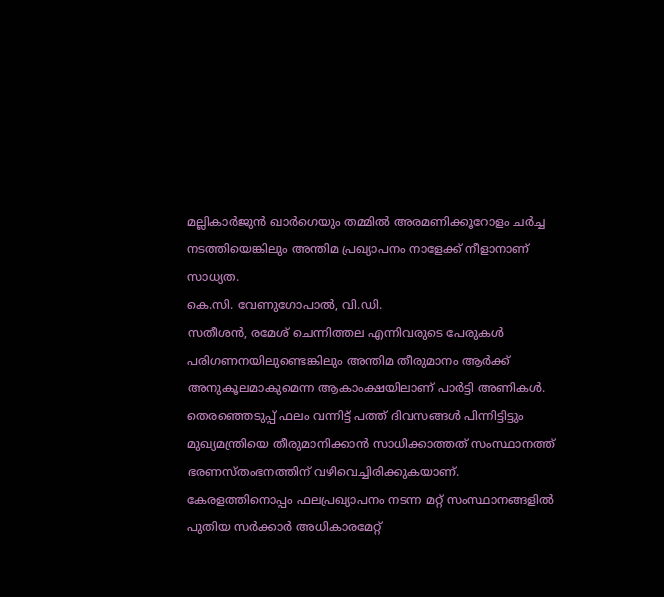മല്ലികാർജുൻ ഖാർഗെയും തമ്മിൽ അരമണിക്കൂറോളം ചർച്ച നടത്തിയെങ്കിലും അന്തിമ പ്രഖ്യാപനം നാളേക്ക് നീളാനാണ് സാധ്യത.
കെ.സി. വേണുഗോപാൽ, വി.ഡി.
സതീശൻ, രമേശ് ചെന്നിത്തല എന്നിവരുടെ പേരുകൾ പരിഗണനയിലുണ്ടെങ്കിലും അന്തിമ തീരുമാനം ആർക്ക് അനുകൂലമാകുമെന്ന ആകാംക്ഷയിലാണ് പാർട്ടി അണികൾ. തെരഞ്ഞെടുപ്പ് ഫലം വന്നിട്ട് പത്ത് ദിവസങ്ങൾ പിന്നിട്ടിട്ടും മുഖ്യമന്ത്രിയെ തീരുമാനിക്കാൻ സാധിക്കാത്തത് സംസ്ഥാനത്ത് ഭരണസ്തംഭനത്തിന് വഴിവെച്ചിരിക്കുകയാണ്.
കേരളത്തിനൊപ്പം ഫലപ്രഖ്യാപനം നടന്ന മറ്റ് സംസ്ഥാനങ്ങളിൽ പുതിയ സർക്കാർ അധികാരമേറ്റ്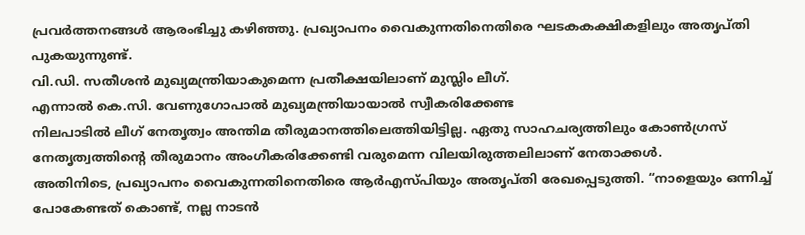പ്രവർത്തനങ്ങൾ ആരംഭിച്ചു കഴിഞ്ഞു. പ്രഖ്യാപനം വൈകുന്നതിനെതിരെ ഘടകകക്ഷികളിലും അതൃപ്തി പുകയുന്നുണ്ട്.
വി.ഡി. സതീശൻ മുഖ്യമന്ത്രിയാകുമെന്ന പ്രതീക്ഷയിലാണ് മുസ്ലിം ലീഗ്.
എന്നാൽ കെ.സി. വേണുഗോപാൽ മുഖ്യമന്ത്രിയായാൽ സ്വീകരിക്കേണ്ട
നിലപാടിൽ ലീഗ് നേതൃത്വം അന്തിമ തീരുമാനത്തിലെത്തിയിട്ടില്ല. ഏതു സാഹചര്യത്തിലും കോൺഗ്രസ് നേതൃത്വത്തിന്റെ തീരുമാനം അംഗീകരിക്കേണ്ടി വരുമെന്ന വിലയിരുത്തലിലാണ് നേതാക്കൾ.
അതിനിടെ, പ്രഖ്യാപനം വൈകുന്നതിനെതിരെ ആർഎസ്പിയും അതൃപ്തി രേഖപ്പെടുത്തി. “നാളെയും ഒന്നിച്ച് പോകേണ്ടത് കൊണ്ട്, നല്ല നാടൻ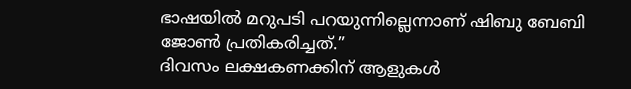ഭാഷയിൽ മറുപടി പറയുന്നില്ലെന്നാണ് ഷിബു ബേബി ജോൺ പ്രതികരിച്ചത്.”
ദിവസം ലക്ഷകണക്കിന് ആളുകൾ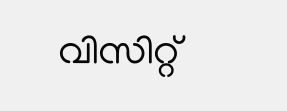വിസിറ്റ്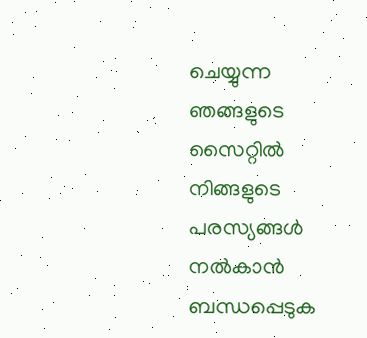ചെയ്യുന്ന ഞങ്ങളുടെ സൈറ്റിൽ നിങ്ങളുടെ പരസ്യങ്ങൾ നൽകാൻ ബന്ധപ്പെടുക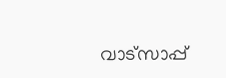വാട്സാപ്പ്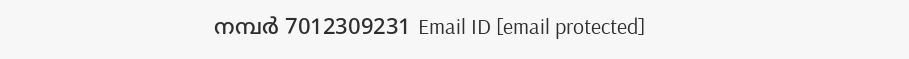നമ്പർ 7012309231 Email ID [email protected]